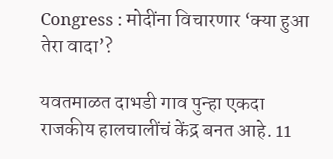Congress : मोदींना विचारणार ‘क्या हुआ तेरा वादा’?

यवतमाळत दाभडी गाव पुन्हा एकदा राजकीय हालचालींचं केंद्र बनत आहे. 11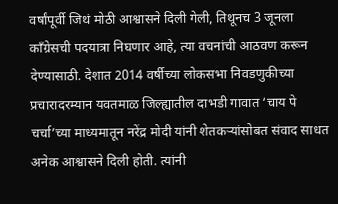वर्षांपूर्वी जिथं मोठी आश्वासने दिली गेली, तिथूनच 3 जूनला काँग्रेसची पदयात्रा निघणार आहे, त्या वचनांची आठवण करून देण्यासाठी. देशात 2014 वर्षीच्या लोकसभा निवडणुकीच्या प्रचारादरम्यान यवतमाळ जिल्ह्यातील दाभडी गावात ‘चाय पे चर्चा’च्या माध्यमातून नरेंद्र मोदी यांनी शेतकऱ्यांसोबत संवाद साधत अनेक आश्वासने दिली होती. त्यांनी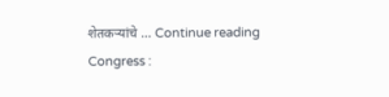शेतकऱ्यांचे … Continue reading Congress :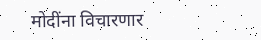मोदींना विचारणार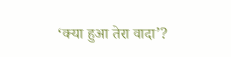‘क्या हुआ तेरा वादा’?